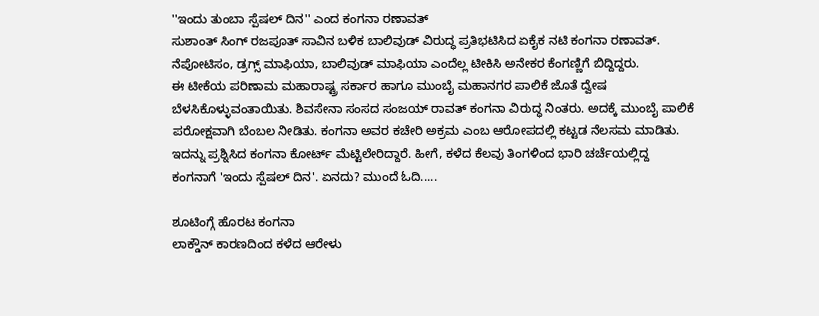''ಇಂದು ತುಂಬಾ ಸ್ಪೆಷಲ್ ದಿನ'' ಎಂದ ಕಂಗನಾ ರಣಾವತ್
ಸುಶಾಂತ್ ಸಿಂಗ್ ರಜಪೂತ್ ಸಾವಿನ ಬಳಿಕ ಬಾಲಿವುಡ್ ವಿರುದ್ಧ ಪ್ರತಿಭಟಿಸಿದ ಏಕೈಕ ನಟಿ ಕಂಗನಾ ರಣಾವತ್. ನೆಪೋಟಿಸಂ, ಡ್ರಗ್ಸ್ ಮಾಫಿಯಾ, ಬಾಲಿವುಡ್ ಮಾಫಿಯಾ ಎಂದೆಲ್ಲ ಟೀಕಿಸಿ ಅನೇಕರ ಕೆಂಗಣ್ಣಿಗೆ ಬಿದ್ದಿದ್ದರು.
ಈ ಟೀಕೆಯ ಪರಿಣಾಮ ಮಹಾರಾಷ್ಟ್ರ ಸರ್ಕಾರ ಹಾಗೂ ಮುಂಬೈ ಮಹಾನಗರ ಪಾಲಿಕೆ ಜೊತೆ ದ್ವೇಷ ಬೆಳಸಿಕೊಳ್ಳುವಂತಾಯಿತು. ಶಿವಸೇನಾ ಸಂಸದ ಸಂಜಯ್ ರಾವತ್ ಕಂಗನಾ ವಿರುದ್ಧ ನಿಂತರು. ಅದಕ್ಕೆ ಮುಂಬೈ ಪಾಲಿಕೆ ಪರೋಕ್ಷವಾಗಿ ಬೆಂಬಲ ನೀಡಿತು. ಕಂಗನಾ ಅವರ ಕಚೇರಿ ಅಕ್ರಮ ಎಂಬ ಆರೋಪದಲ್ಲಿ ಕಟ್ಟಡ ನೆಲಸಮ ಮಾಡಿತು. ಇದನ್ನು ಪ್ರಶ್ನಿಸಿದ ಕಂಗನಾ ಕೋರ್ಟ್ ಮೆಟ್ಟಿಲೇರಿದ್ದಾರೆ. ಹೀಗೆ, ಕಳೆದ ಕೆಲವು ತಿಂಗಳಿಂದ ಭಾರಿ ಚರ್ಚೆಯಲ್ಲಿದ್ದ ಕಂಗನಾಗೆ 'ಇಂದು ಸ್ಪೆಷಲ್ ದಿನ'. ಏನದು? ಮುಂದೆ ಓದಿ.....

ಶೂಟಿಂಗ್ಗೆ ಹೊರಟ ಕಂಗನಾ
ಲಾಕ್ಡೌನ್ ಕಾರಣದಿಂದ ಕಳೆದ ಆರೇಳು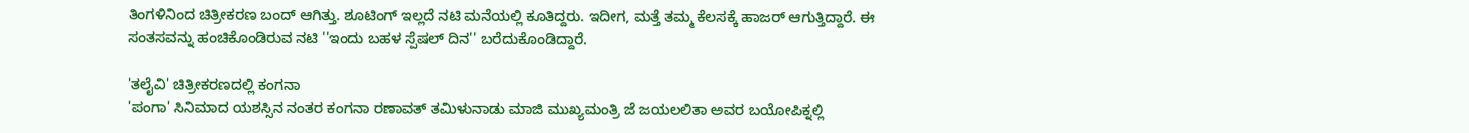ತಿಂಗಳಿನಿಂದ ಚಿತ್ರೀಕರಣ ಬಂದ್ ಆಗಿತ್ತು. ಶೂಟಿಂಗ್ ಇಲ್ಲದೆ ನಟಿ ಮನೆಯಲ್ಲಿ ಕೂತಿದ್ದರು. ಇದೀಗ, ಮತ್ತೆ ತಮ್ಮ ಕೆಲಸಕ್ಕೆ ಹಾಜರ್ ಆಗುತ್ತಿದ್ದಾರೆ. ಈ ಸಂತಸವನ್ನು ಹಂಚಿಕೊಂಡಿರುವ ನಟಿ ''ಇಂದು ಬಹಳ ಸ್ಪೆಷಲ್ ದಿನ'' ಬರೆದುಕೊಂಡಿದ್ದಾರೆ.

'ತಲೈವಿ' ಚಿತ್ರೀಕರಣದಲ್ಲಿ ಕಂಗನಾ
'ಪಂಗಾ' ಸಿನಿಮಾದ ಯಶಸ್ಸಿನ ನಂತರ ಕಂಗನಾ ರಣಾವತ್ ತಮಿಳುನಾಡು ಮಾಜಿ ಮುಖ್ಯಮಂತ್ರಿ ಜೆ ಜಯಲಲಿತಾ ಅವರ ಬಯೋಪಿಕ್ನಲ್ಲಿ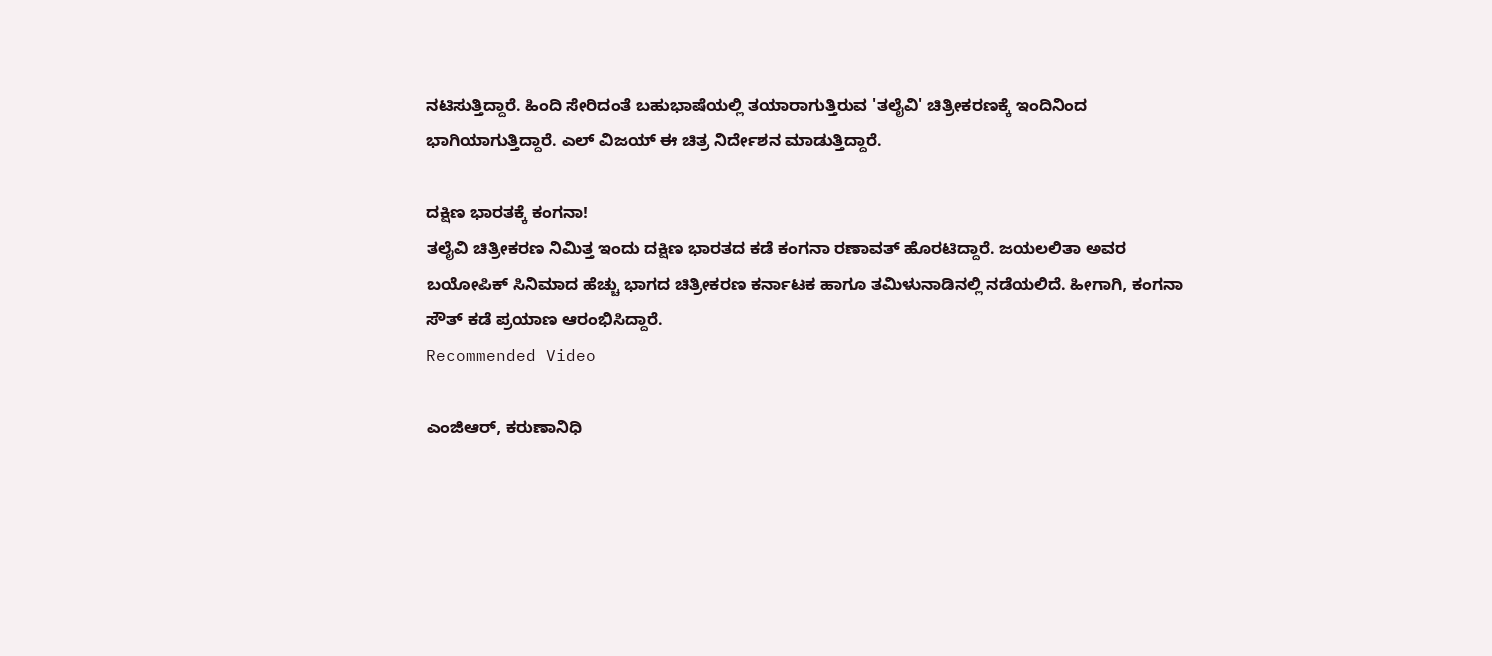ನಟಿಸುತ್ತಿದ್ದಾರೆ. ಹಿಂದಿ ಸೇರಿದಂತೆ ಬಹುಭಾಷೆಯಲ್ಲಿ ತಯಾರಾಗುತ್ತಿರುವ 'ತಲೈವಿ' ಚಿತ್ರೀಕರಣಕ್ಕೆ ಇಂದಿನಿಂದ ಭಾಗಿಯಾಗುತ್ತಿದ್ದಾರೆ. ಎಲ್ ವಿಜಯ್ ಈ ಚಿತ್ರ ನಿರ್ದೇಶನ ಮಾಡುತ್ತಿದ್ದಾರೆ.

ದಕ್ಷಿಣ ಭಾರತಕ್ಕೆ ಕಂಗನಾ!
ತಲೈವಿ ಚಿತ್ರೀಕರಣ ನಿಮಿತ್ತ ಇಂದು ದಕ್ಷಿಣ ಭಾರತದ ಕಡೆ ಕಂಗನಾ ರಣಾವತ್ ಹೊರಟಿದ್ದಾರೆ. ಜಯಲಲಿತಾ ಅವರ ಬಯೋಪಿಕ್ ಸಿನಿಮಾದ ಹೆಚ್ಚು ಭಾಗದ ಚಿತ್ರೀಕರಣ ಕರ್ನಾಟಕ ಹಾಗೂ ತಮಿಳುನಾಡಿನಲ್ಲಿ ನಡೆಯಲಿದೆ. ಹೀಗಾಗಿ, ಕಂಗನಾ ಸೌತ್ ಕಡೆ ಪ್ರಯಾಣ ಆರಂಭಿಸಿದ್ದಾರೆ.
Recommended Video

ಎಂಜಿಆರ್, ಕರುಣಾನಿಧಿ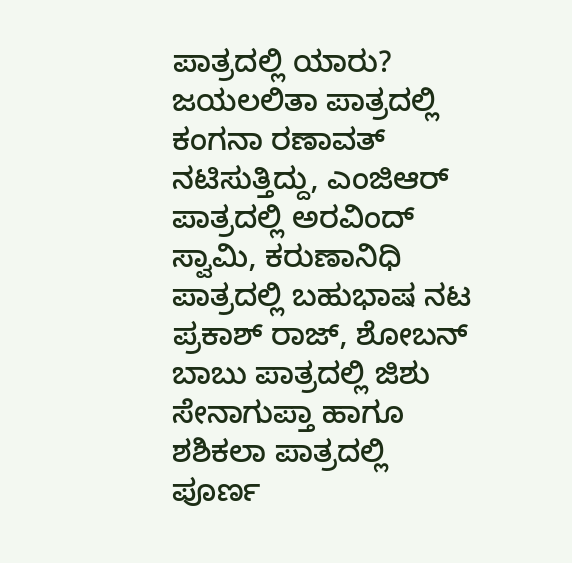ಪಾತ್ರದಲ್ಲಿ ಯಾರು?
ಜಯಲಲಿತಾ ಪಾತ್ರದಲ್ಲಿ ಕಂಗನಾ ರಣಾವತ್ ನಟಿಸುತ್ತಿದ್ದು, ಎಂಜಿಆರ್ ಪಾತ್ರದಲ್ಲಿ ಅರವಿಂದ್ ಸ್ವಾಮಿ, ಕರುಣಾನಿಧಿ ಪಾತ್ರದಲ್ಲಿ ಬಹುಭಾಷ ನಟ ಪ್ರಕಾಶ್ ರಾಜ್, ಶೋಬನ್ ಬಾಬು ಪಾತ್ರದಲ್ಲಿ ಜಿಶು ಸೇನಾಗುಪ್ತಾ ಹಾಗೂ ಶಶಿಕಲಾ ಪಾತ್ರದಲ್ಲಿ ಪೂರ್ಣ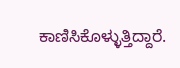ಕಾಣಿಸಿಕೊಳ್ಳುತ್ತಿದ್ದಾರೆ.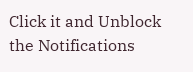Click it and Unblock the Notifications